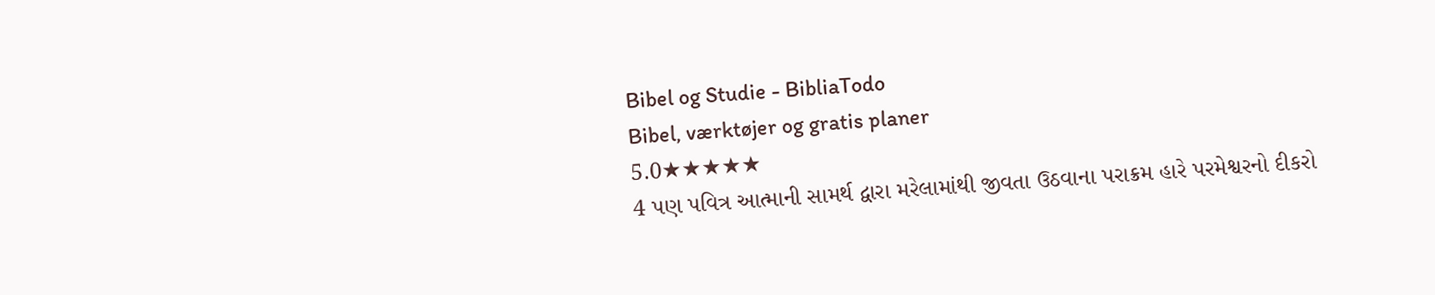Bibel og Studie - BibliaTodo
Bibel, værktøjer og gratis planer
5.0★★★★★
4 પણ પવિત્ર આત્માની સામર્થ દ્વારા મરેલામાંથી જીવતા ઉઠવાના પરાક્રમ હારે પરમેશ્વરનો દીકરો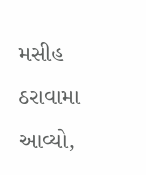મસીહ ઠરાવામા આવ્યો,